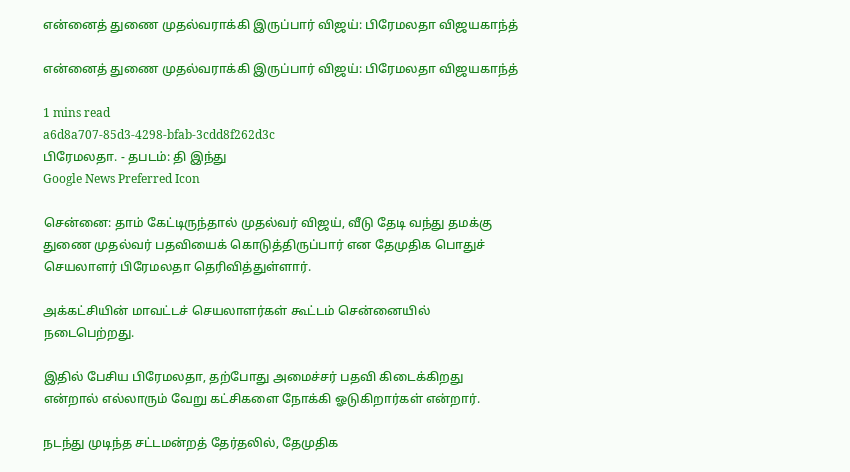என்னைத் துணை முதல்வராக்கி இருப்பார் விஜய்: பிரேமலதா விஜயகாந்த்

என்னைத் துணை முதல்வராக்கி இருப்பார் விஜய்: பிரேமலதா விஜயகாந்த்

1 mins read
a6d8a707-85d3-4298-bfab-3cdd8f262d3c
பிரேமலதா. - தபடம்: தி இந்து
Google News Preferred Icon

சென்னை: தாம் கேட்டிருந்தால் முதல்வர் விஜய், வீடு தேடி வந்து தமக்கு துணை முதல்வர் பதவியைக் கொடுத்திருப்பார் என தேமுதிக பொதுச் செயலாளர் பிரேமலதா தெரிவித்துள்ளார்.

அக்கட்சியின் மாவட்டச் செயலாளர்கள் கூட்டம் சென்னையில் நடைபெற்றது.

இதில் பேசிய பிரேமலதா, தற்போது அமைச்சர் பதவி கிடைக்கிறது என்றால் எல்லாரும் வேறு கட்சிகளை நோக்கி ஓடுகிறார்கள் என்றார்.

நடந்து முடிந்த சட்டமன்றத் தேர்தலில், தேமுதிக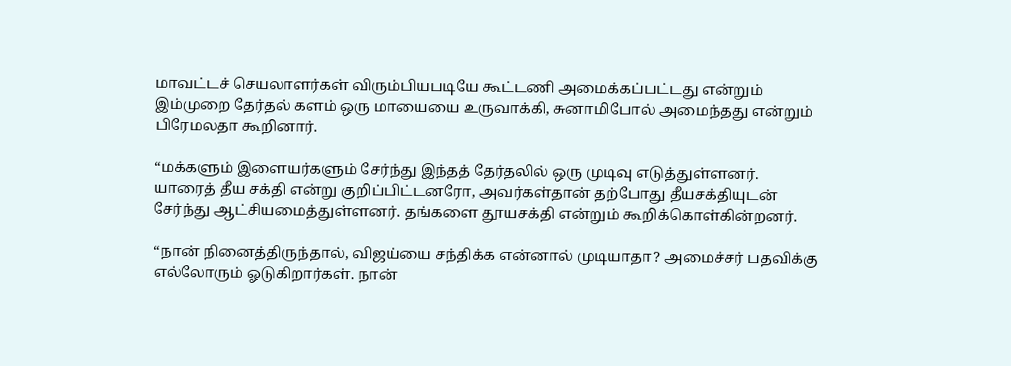மாவட்டச் செயலாளர்கள் விரும்பியபடியே கூட்டணி அமைக்கப்பட்டது என்றும் இம்முறை தேர்தல் களம் ஒரு மாயையை உருவாக்கி, சுனாமிபோல் அமைந்தது என்றும் பிரேமலதா கூறினார்.

“மக்களும் இளையர்களும் சேர்ந்து இந்தத் தேர்தலில் ஒரு முடிவு எடுத்துள்ளனர். யாரைத் தீய சக்தி என்று குறிப்பிட்டனரோ, அவர்கள்தான் தற்போது தீயசக்தியுடன் சேர்ந்து ஆட்சியமைத்துள்ளனர். தங்களை தூயசக்தி என்றும் கூறிக்கொள்கின்றனர்.

“நான் நினைத்திருந்தால், விஜய்யை சந்திக்க என்னால் முடியாதா? அமைச்சர் பதவிக்கு எல்லோரும் ஓடுகிறார்கள். நான்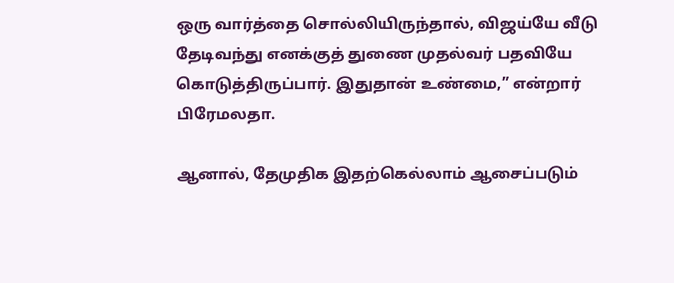ஒரு வார்த்தை சொல்லியிருந்தால், விஜய்யே வீடு தேடிவந்து எனக்குத் துணை முதல்வர் பதவியே கொடுத்திருப்பார். இதுதான் உண்மை,” என்றார் பிரேமலதா.

ஆனால், தேமுதிக இதற்கெல்லாம் ஆசைப்படும்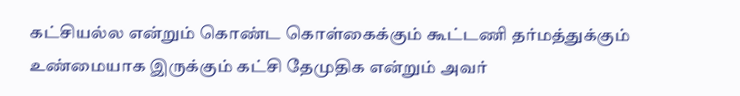கட்சியல்ல என்றும் கொண்ட கொள்கைக்கும் கூட்டணி தர்மத்துக்கும் உண்மையாக இருக்கும் கட்சி தேமுதிக என்றும் அவர்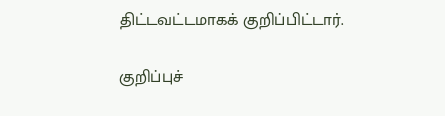திட்டவட்டமாகக் குறிப்பிட்டார்.

குறிப்புச்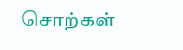சொற்கள்